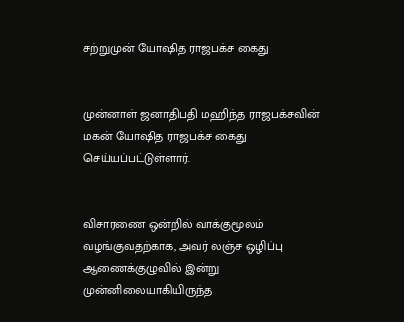சற்றுமுன் யோஷித ராஜபக்ச கைது


முன்னாள் ஜனாதிபதி மஹிந்த ராஜபக்சவின் மகன் யோஷித ராஜபக்ச கைது செய்யப்பட்டுள்ளார்.


விசாரணை ஒன்றில் வாக்குமூலம் வழங்குவதற்காக, அவர் லஞ்ச ஒழிப்பு ஆணைக்குழுவில் இன்று முன்னிலையாகியிருந்த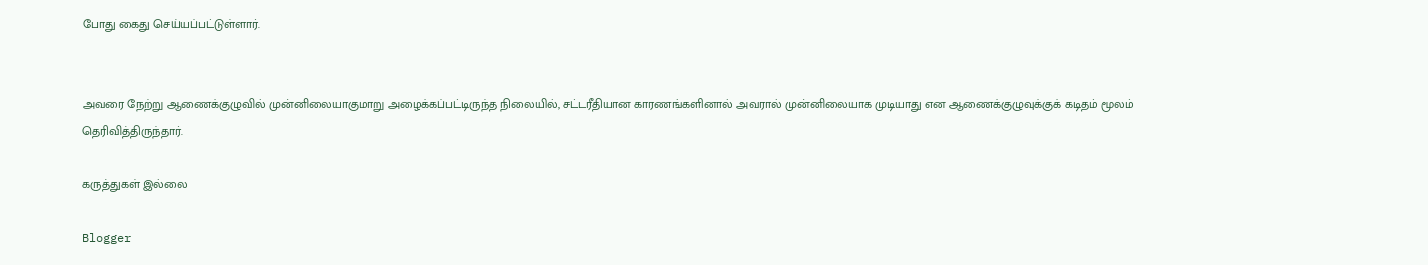போது கைது செய்யப்பட்டுள்ளார்.


அவரை நேற்று ஆணைக்குழுவில் முன்னிலையாகுமாறு அழைக்கப்பட்டிருந்த நிலையில், சட்டரீதியான காரணங்களினால் அவரால் முன்னிலையாக முடியாது என ஆணைக்குழுவுக்குக் கடிதம் மூலம் தெரிவித்திருந்தார்.

கருத்துகள் இல்லை

Blogger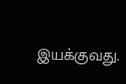இயக்குவது.